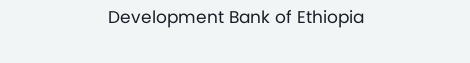Development Bank of Ethiopia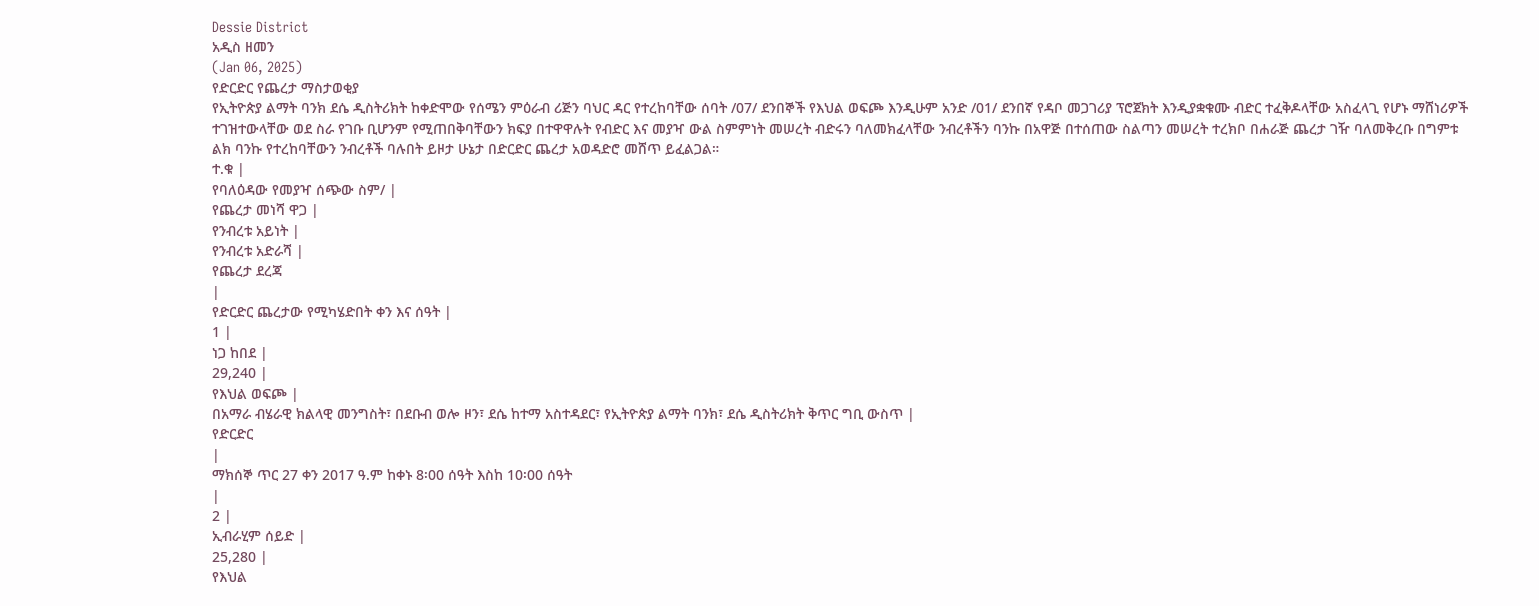Dessie District
አዲስ ዘመን
(Jan 06, 2025)
የድርድር የጨረታ ማስታወቂያ
የኢትዮጵያ ልማት ባንክ ደሴ ዲስትሪክት ከቀድሞው የሰሜን ምዕራብ ሪጅን ባህር ዳር የተረከባቸው ሰባት /07/ ደንበኞች የእህል ወፍጮ እንዲሁም አንድ /01/ ደንበኛ የዳቦ መጋገሪያ ፕሮጀክት እንዲያቋቁሙ ብድር ተፈቅዶላቸው አስፈላጊ የሆኑ ማሸነሪዎች ተገዝተውላቸው ወደ ስራ የገቡ ቢሆንም የሚጠበቅባቸውን ክፍያ በተዋዋሉት የብድር እና መያዣ ውል ስምምነት መሠረት ብድሩን ባለመክፈላቸው ንብረቶችን ባንኩ በአዋጅ በተሰጠው ስልጣን መሠረት ተረክቦ በሐራጅ ጨረታ ገዥ ባለመቅረቡ በግምቱ ልክ ባንኩ የተረከባቸውን ንብረቶች ባሉበት ይዞታ ሁኔታ በድርድር ጨረታ አወዳድሮ መሸጥ ይፈልጋል።
ተ.ቁ |
የባለዕዳው የመያዣ ሰጭው ስም/ |
የጨረታ መነሻ ዋጋ |
የንብረቱ አይነት |
የንብረቱ አድራሻ |
የጨረታ ደረጃ
|
የድርድር ጨረታው የሚካሄድበት ቀን እና ሰዓት |
1 |
ነጋ ከበደ |
29,240 |
የእህል ወፍጮ |
በአማራ ብሄራዊ ክልላዊ መንግስት፣ በደቡብ ወሎ ዞን፣ ደሴ ከተማ አስተዳደር፣ የኢትዮጵያ ልማት ባንክ፣ ደሴ ዲስትሪክት ቅጥር ግቢ ውስጥ |
የድርድር
|
ማክሰኞ ጥር 27 ቀን 2017 ዓ.ም ከቀኑ 8፡00 ሰዓት እስከ 10፡00 ሰዓት
|
2 |
ኢብራሂም ሰይድ |
25,280 |
የእህል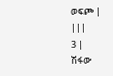ወፍጮ |
|||
3 |
ሽፋው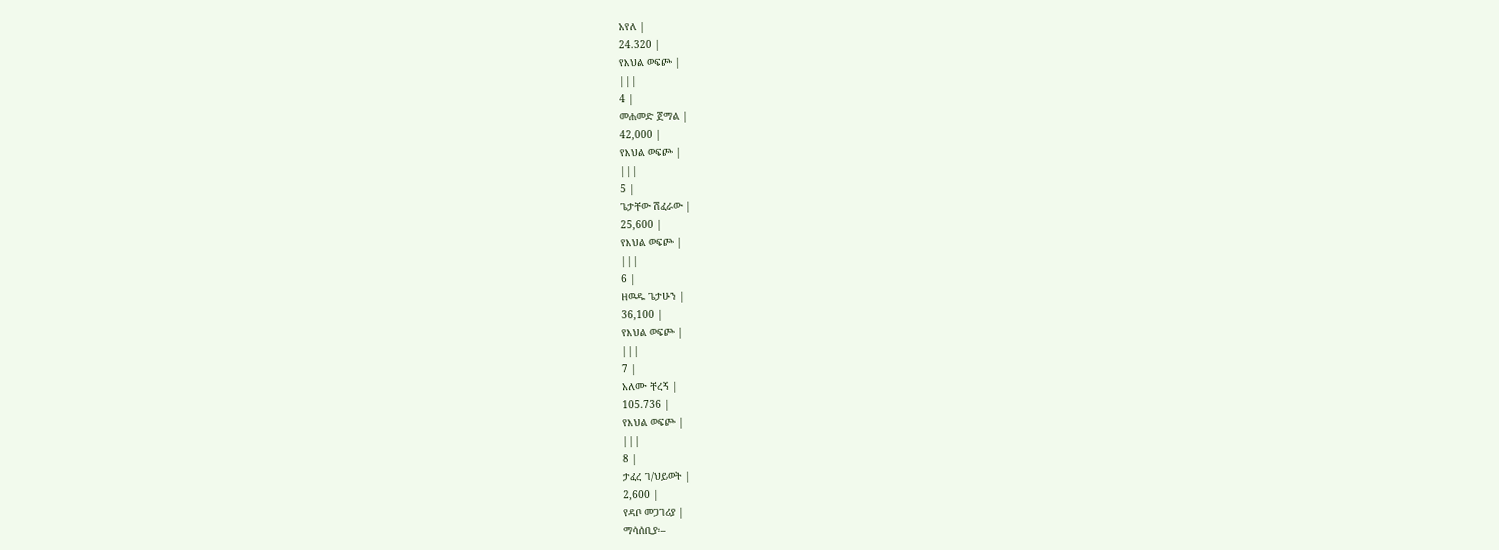አየለ |
24.320 |
የእህል ወፍጮ |
|||
4 |
መሐመድ ጀማል |
42,000 |
የእህል ወፍጮ |
|||
5 |
ጌታቸው ሽፈራው |
25,600 |
የእህል ወፍጮ |
|||
6 |
ዘዉዱ ጌታሁን |
36,100 |
የእህል ወፍጮ |
|||
7 |
አለሙ ቸረኝ |
105.736 |
የእህል ወፍጮ |
|||
8 |
ታፈረ ገ/ህይወት |
2,600 |
የዳቦ መጋገሪያ |
ማሳሰቢያ፡–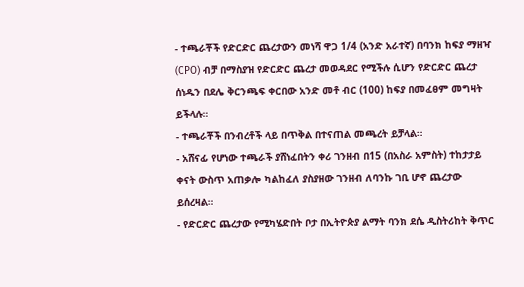- ተጫራቾች የድርድር ጨረታውን መነሻ ዋጋ 1/4 (አንድ አራተኛ) በባንክ ከፍያ ማዘዣ (CPO) ብቻ በማስያዝ የድርድር ጨረታ መወዳደር የሚችሉ ሲሆን የድርድር ጨረታ ሰነዱን በደሌ ቅርንጫፍ ቀርበው አንድ መቶ ብር (100) ከፍያ በመፈፀም መግዛት ይችላሉ።
- ተጫራቾች በንብረቶች ላይ በጥቅል በተናጠል መጫረት ይቻላል።
- አሸናፊ የሆነው ተጫራች ያሸነፈበትን ቀሪ ገንዘብ በ15 (በአስራ አምስት) ተከታታይ ቀናት ውስጥ አጠቃሎ ካልከፈለ ያስያዘው ገንዘብ ለባንኩ ገቢ ሆኖ ጨረታው ይሰረዛል።
- የድርድር ጨረታው የሚካሄድበት ቦታ በኢትዮጵያ ልማት ባንክ ደሴ ዲስትሪከት ቅጥር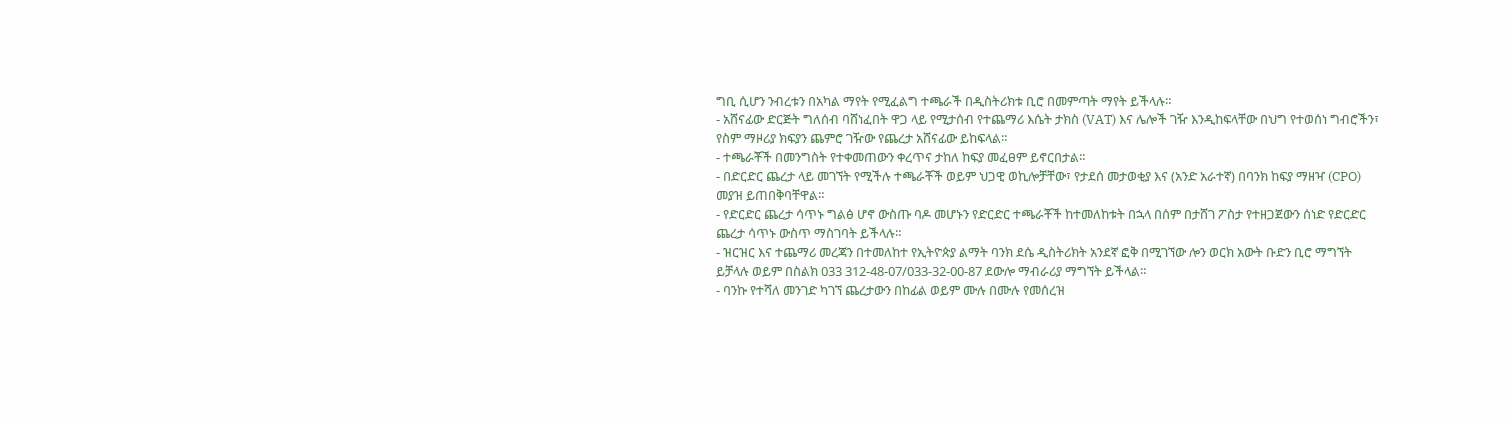ግቢ ሲሆን ንብረቱን በአካል ማየት የሚፈልግ ተጫራች በዲስትሪክቱ ቢሮ በመምጣት ማየት ይችላሉ።
- አሸናፊው ድርጅት ግለሰብ ባሸነፈበት ዋጋ ላይ የሚታሰብ የተጨማሪ እሴት ታክስ (VAT) እና ሌሎች ገዥ እንዲከፍላቸው በህግ የተወሰነ ግብሮችን፣ የስም ማዞሪያ ክፍያን ጨምሮ ገዥው የጨረታ አሸናፊው ይከፍላል።
- ተጫራቾች በመንግስት የተቀመጠውን ቀረጥና ታከለ ከፍያ መፈፀም ይኖርበታል።
- በድርድር ጨረታ ላይ መገኘት የሚችሉ ተጫራቾች ወይም ህጋዊ ወኪሎቻቸው፣ የታደሰ መታወቂያ እና (አንድ አራተኛ) በባንክ ከፍያ ማዘዣ (CPO) መያዝ ይጠበቅባቸዋል።
- የድርድር ጨረታ ሳጥኑ ግልፅ ሆኖ ውስጡ ባዶ መሆኑን የድርድር ተጫራቾች ከተመለከቱት በኋላ በሰም በታሸገ ፖስታ የተዘጋጀውን ሰነድ የድርድር ጨረታ ሳጥኑ ውስጥ ማስገባት ይችላሉ።
- ዝርዝር እና ተጨማሪ መረጃን በተመለከተ የኢትዮጵያ ልማት ባንክ ደሴ ዲስትሪክት አንደኛ ፎቅ በሚገኘው ሎን ወርክ አውት ቡድን ቢሮ ማግኘት ይቻላሉ ወይም በስልክ 033 312-48-07/033-32-00-87 ደውሎ ማብራሪያ ማግኘት ይችላል።
- ባንኩ የተሻለ መንገድ ካገኘ ጨረታውን በከፊል ወይም ሙሉ በሙሉ የመሰረዝ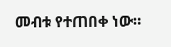መብቱ የተጠበቀ ነው።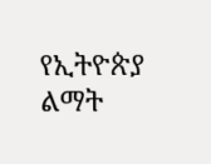የኢትዮጵያ ልማት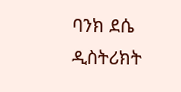ባንክ ደሴ ዲስትሪክት